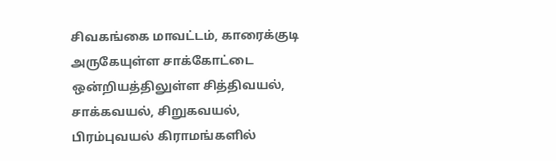சிவகங்கை மாவட்டம், காரைக்குடி அருகேயுள்ள சாக்கோட்டை ஒன்றியத்திலுள்ள சித்திவயல், சாக்கவயல், சிறுகவயல், பிரம்புவயல் கிராமங்களில்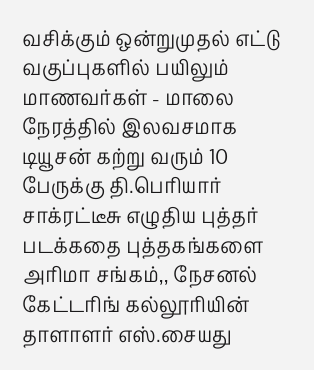வசிக்கும் ஒன்றுமுதல் எட்டு வகுப்புகளில் பயிலும் மாணவர்கள் - மாலை நேரத்தில் இலவசமாக டியூசன் கற்று வரும் 10 பேருக்கு தி.பெரியார் சாக்ரட்டீசு எழுதிய புத்தர் படக்கதை புத்தகங்களை அரிமா சங்கம்,, நேசனல் கேட்டரிங் கல்லூரியின் தாளாளர் எஸ்.சையது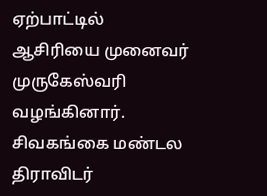ஏற்பாட்டில் ஆசிரியை முனைவர் முருகேஸ்வரி வழங்கினார். சிவகங்கை மண்டல திராவிடர்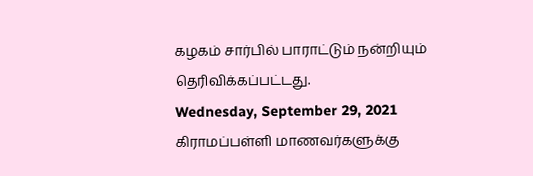கழகம் சார்பில் பாராட்டும் நன்றியும் தெரிவிக்கப்பட்டது.
Wednesday, September 29, 2021
கிராமப்பள்ளி மாணவர்களுக்கு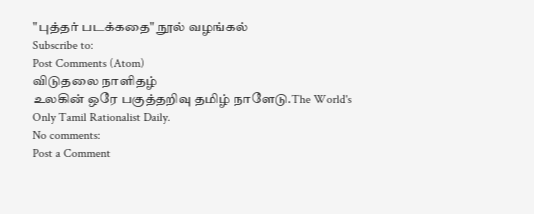"புத்தர் படக்கதை" நூல் வழங்கல்
Subscribe to:
Post Comments (Atom)
விடுதலை நாளிதழ்
உலகின் ஒரே பகுத்தறிவு தமிழ் நாளேடு.The World's Only Tamil Rationalist Daily.
No comments:
Post a Comment